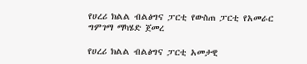የሀረሪ ክልል ብልፅግና ፓርቲ የውስጠ ፓርቲ የአመራር ግምገማ ማካሄድ ጀመረ

የሀረሪ ክልል ብልፅግና ፓርቲ አመታዊ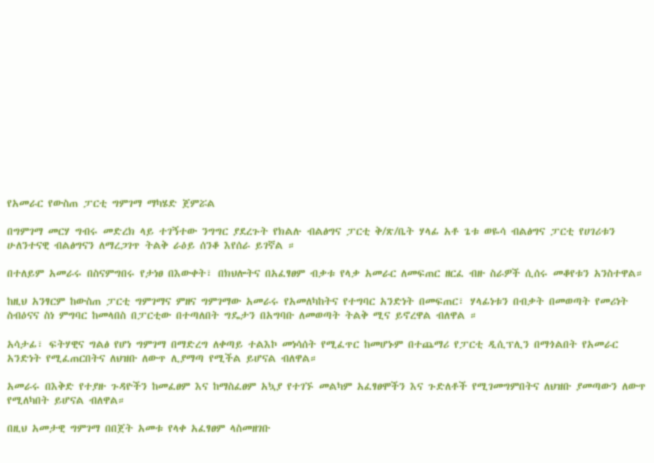የአመራር የውስጠ ፓርቲ ግምገማ ማካሄድ ጀምሯል

በግምገማ መርሃ ግብሩ መድረክ ላይ ተገኝተው ንግግር ያደረጉት የክልሉ ብልፅግና ፓርቲ ቅ/ጽ/ቤት ሃላፊ አቶ ጌቱ ወዬሳ ብልፅግና ፓርቲ የሀገሪቱን ሁለንተናዊ ብልፅግናን ለማረጋገጥ ትልቅ ራዕይ ሰንቆ እየሰራ ይገኛል ።

በተለይም አመራሩ በስናምግበሩ የታነፀ በእውቀት፣ በክህሎትና በአፈፃፀም ብቃቱ የላቃ አመራር ለመፍጠር ዘርፈ ብዙ ስራዎች ሲሰሩ መቆየቱን አንስተዋል።

ከዚህ አንፃርም ከውስጠ ፓርቲ ግምገማና ምዘና ግምገማው አመራሩ የአመለካከትና የተግባር አንድነት በመፍጠር፣ ሃላፊነቱን በብቃት በመወጣት የመሪነት ስብዕናና ስነ ምግባር ከመላበስ በፓርቲው በተጣለበት ግዴታን በአግባቡ ለመወጣት ትልቅ ሚና ይኖረዋል ብለዋል ።

አሳታፊ፣ ፍትሃዊና ግልፅ የሆነ ግምገማ በማድረግ ለቀጣይ ተልእኮ መነሳሰት የሚፈጥር ከመሆኑም በተጨማሪ የፓርቲ ዲሲፕሊን በማጎልበት የአመራር አንድነት የሚፈጠርበትና ለህዝቡ ለውጥ ሊያማጣ የሚችል ይሆናል ብለዋል።

አመራሩ በእቅድ የተያዙ ጉዳዮችን ከመፈፀም እና ከማስፈፀም አኳያ የተገኙ መልካም አፈፃፀሞችን እና ጉድለቶች የሚገመግምበትና ለህዝቡ ያመጣውን ለውጥ የሚለካበት ይሆናል ብለዋል።

በዚህ አመታዊ ግምገማ በበጀት አመቱ የላቀ አፈፃፀም ላስመዘገቡ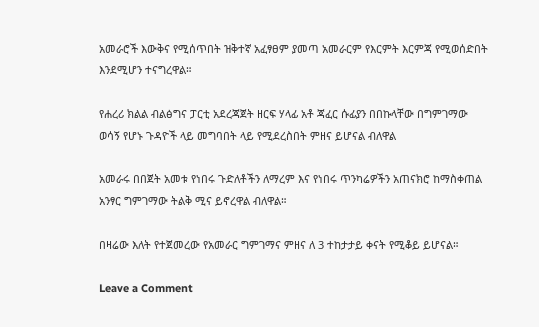አመራሮች እውቅና የሚሰጥበት ዝቅተኛ አፈፃፀም ያመጣ አመራርም የእርምት እርምጃ የሚወሰድበት እንደሚሆን ተናግረዋል።

የሐረሪ ክልል ብልፅግና ፓርቲ አደረጃጀት ዘርፍ ሃላፊ አቶ ጃፈር ሱፊያን በበኩላቸው በግምገማው ወሳኝ የሆኑ ጉዳዮች ላይ መግባበት ላይ የሚደረስበት ምዘና ይሆናል ብለዋል

አመራሩ በበጀት አመቱ የነበሩ ጉድለቶችን ለማረም እና የነበሩ ጥንካሬዎችን አጠናክሮ ከማስቀጠል አንፃር ግምገማው ትልቅ ሚና ይኖረዋል ብለዋል።

በዛሬው እለት የተጀመረው የአመራር ግምገማና ምዘና ለ 3 ተከታታይ ቀናት የሚቆይ ይሆናል።

Leave a Comment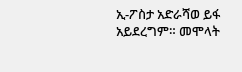ኢ-ፖስታ አድራሻወ ይፋ አይደረግም። መሞላት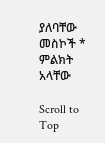ያለባቸው መስኮች * ምልክት አላቸው

Scroll to Top